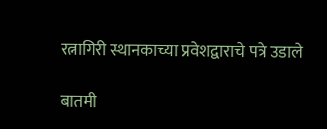रत्नागिरी स्थानकाच्या प्रवेशद्वाराचे पत्रे उडाले

बातमी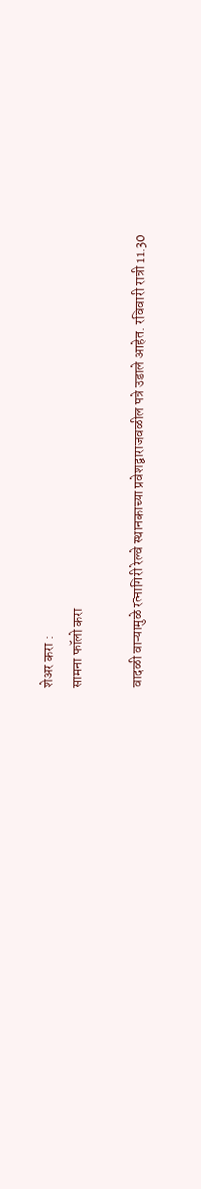शेअर करा :
सामना फॉलो करा

वादळी वाऱ्यामुळे रत्नागिरी रेल्वे स्थानकाच्या प्रवेशद्वाराजवळील पत्रे उडाले आहेत. रविवारी रात्री 11.30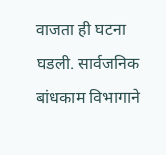वाजता ही घटना घडली. सार्वजनिक बांधकाम विभागाने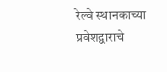रेल्वे स्थानकाच्या प्रवेशद्वाराचे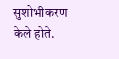सुशोभीकरण केले होते.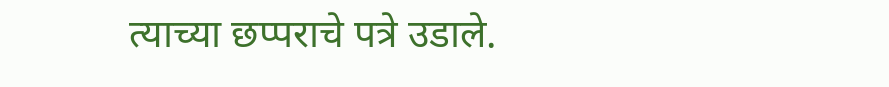त्याच्या छप्पराचे पत्रे उडाले.